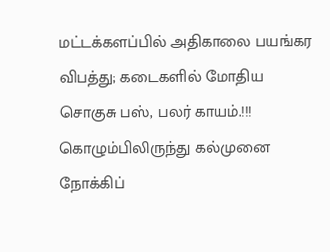மட்டக்களப்பில் அதிகாலை பயங்கர விபத்து; கடைகளில் மோதிய சொகுசு பஸ், பலர் காயம்.!!!
கொழும்பிலிருந்து கல்முனை நோக்கிப்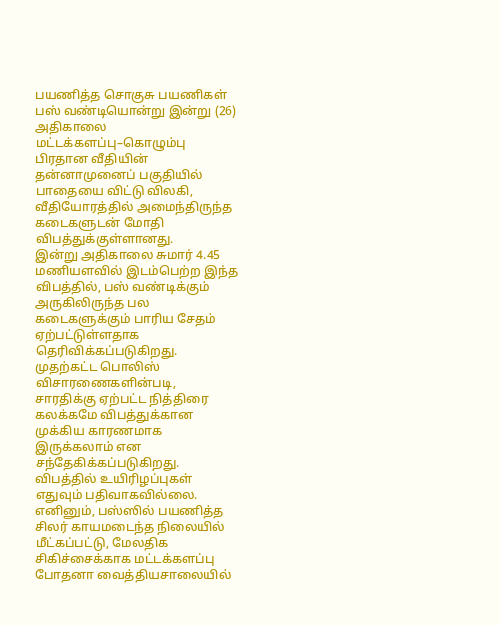பயணித்த சொகுசு பயணிகள் பஸ் வண்டியொன்று இன்று (26) அதிகாலை மட்டக்களப்பு–கொழும்பு பிரதான வீதியின் தன்னாமுனைப் பகுதியில் பாதையை விட்டு விலகி, வீதியோரத்தில் அமைந்திருந்த கடைகளுடன் மோதி விபத்துக்குள்ளானது.
இன்று அதிகாலை சுமார் 4.45 மணியளவில் இடம்பெற்ற இந்த விபத்தில், பஸ் வண்டிக்கும் அருகிலிருந்த பல கடைகளுக்கும் பாரிய சேதம் ஏற்பட்டுள்ளதாக தெரிவிக்கப்படுகிறது.
முதற்கட்ட பொலிஸ் விசாரணைகளின்படி, சாரதிக்கு ஏற்பட்ட நித்திரை கலக்கமே விபத்துக்கான முக்கிய காரணமாக இருக்கலாம் என சந்தேகிக்கப்படுகிறது.
விபத்தில் உயிரிழப்புகள் எதுவும் பதிவாகவில்லை. எனினும், பஸ்ஸில் பயணித்த சிலர் காயமடைந்த நிலையில் மீட்கப்பட்டு, மேலதிக சிகிச்சைக்காக மட்டக்களப்பு போதனா வைத்தியசாலையில்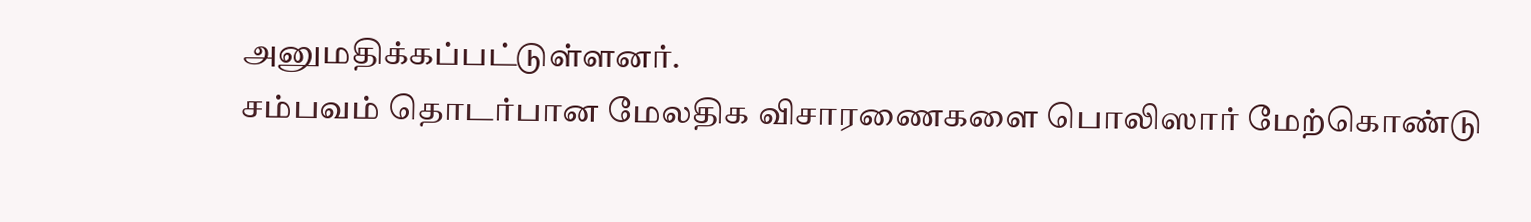அனுமதிக்கப்பட்டுள்ளனர்.
சம்பவம் தொடர்பான மேலதிக விசாரணைகளை பொலிஸார் மேற்கொண்டு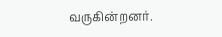வருகின்றனர்.